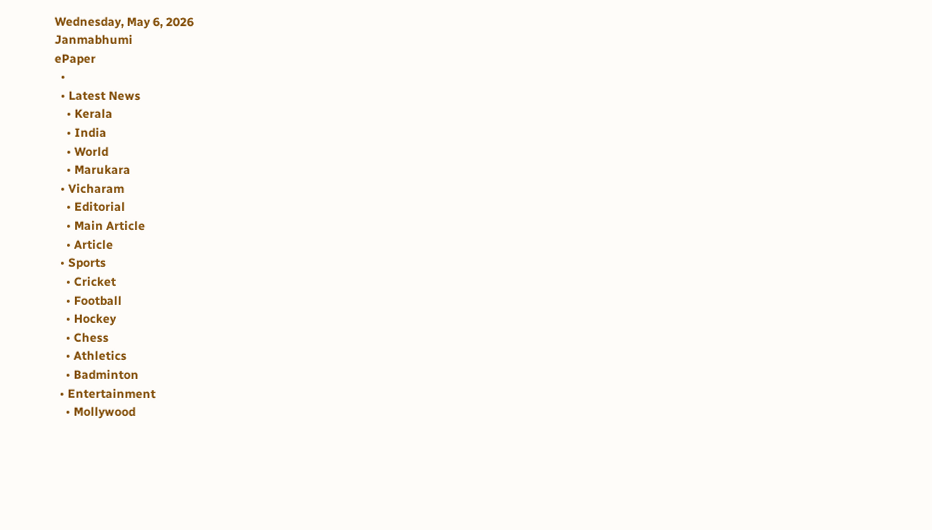Wednesday, May 6, 2026
Janmabhumi
ePaper
  •
  • Latest News
    • Kerala
    • India
    • World
    • Marukara
  • Vicharam
    • Editorial
    • Main Article
    • Article
  • Sports
    • Cricket
    • Football
    • Hockey
    • Chess
    • Athletics
    • Badminton
  • Entertainment
    • Mollywood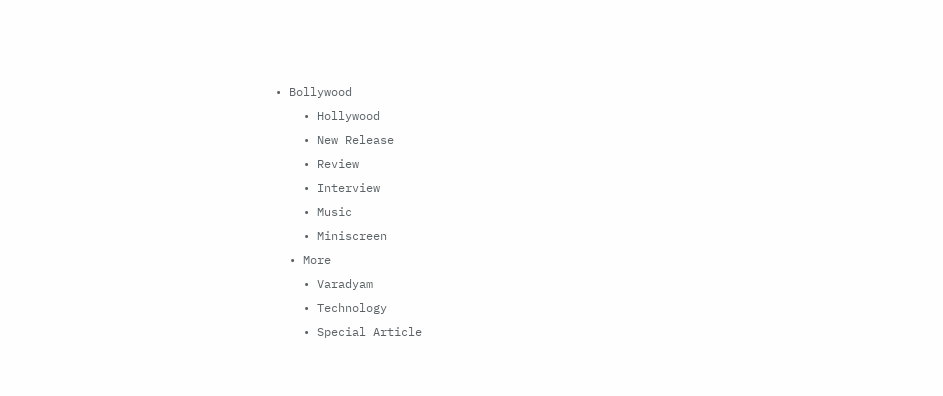• Bollywood
    • Hollywood
    • New Release
    • Review
    • Interview
    • Music
    • Miniscreen
  • More
    • Varadyam
    • Technology
    • Special Article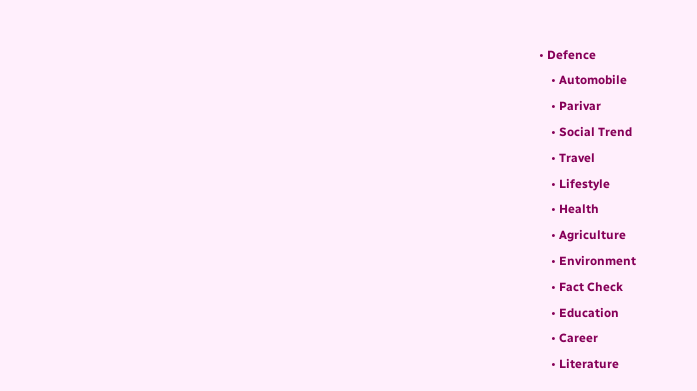• Defence
    • Automobile
    • Parivar
    • Social Trend
    • Travel
    • Lifestyle
    • Health
    • Agriculture
    • Environment
    • Fact Check
    • Education
    • Career
    • Literature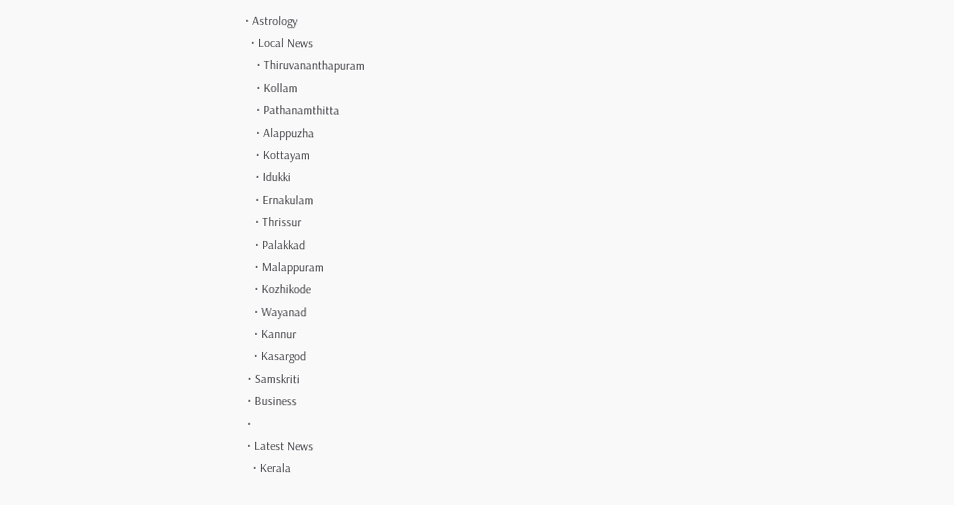• Astrology
  • Local News
    • Thiruvananthapuram
    • Kollam
    • Pathanamthitta
    • Alappuzha
    • Kottayam
    • Idukki
    • Ernakulam
    • Thrissur
    • Palakkad
    • Malappuram
    • Kozhikode
    • Wayanad
    • Kannur
    • Kasargod
  • Samskriti
  • Business
  •
  • Latest News
    • Kerala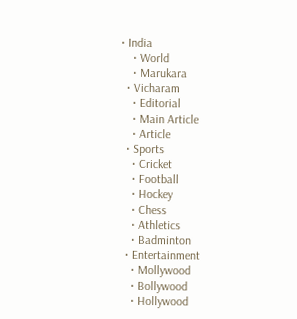• India
    • World
    • Marukara
  • Vicharam
    • Editorial
    • Main Article
    • Article
  • Sports
    • Cricket
    • Football
    • Hockey
    • Chess
    • Athletics
    • Badminton
  • Entertainment
    • Mollywood
    • Bollywood
    • Hollywood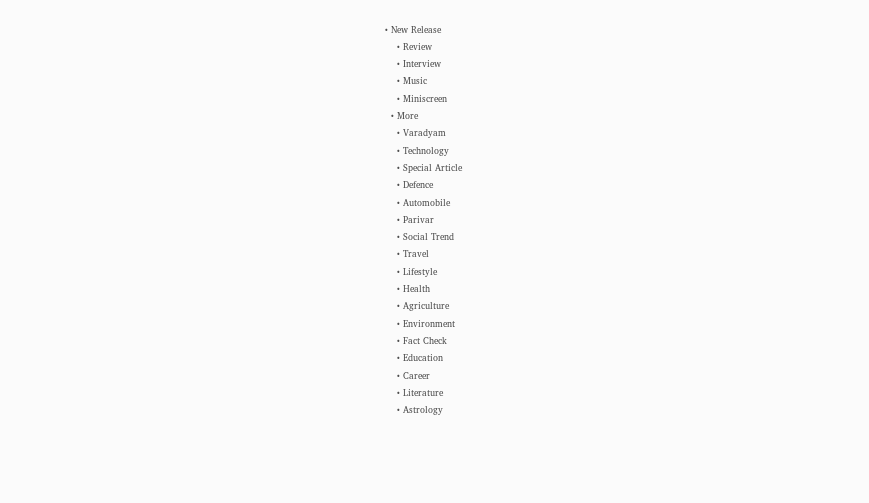• New Release
    • Review
    • Interview
    • Music
    • Miniscreen
  • More
    • Varadyam
    • Technology
    • Special Article
    • Defence
    • Automobile
    • Parivar
    • Social Trend
    • Travel
    • Lifestyle
    • Health
    • Agriculture
    • Environment
    • Fact Check
    • Education
    • Career
    • Literature
    • Astrology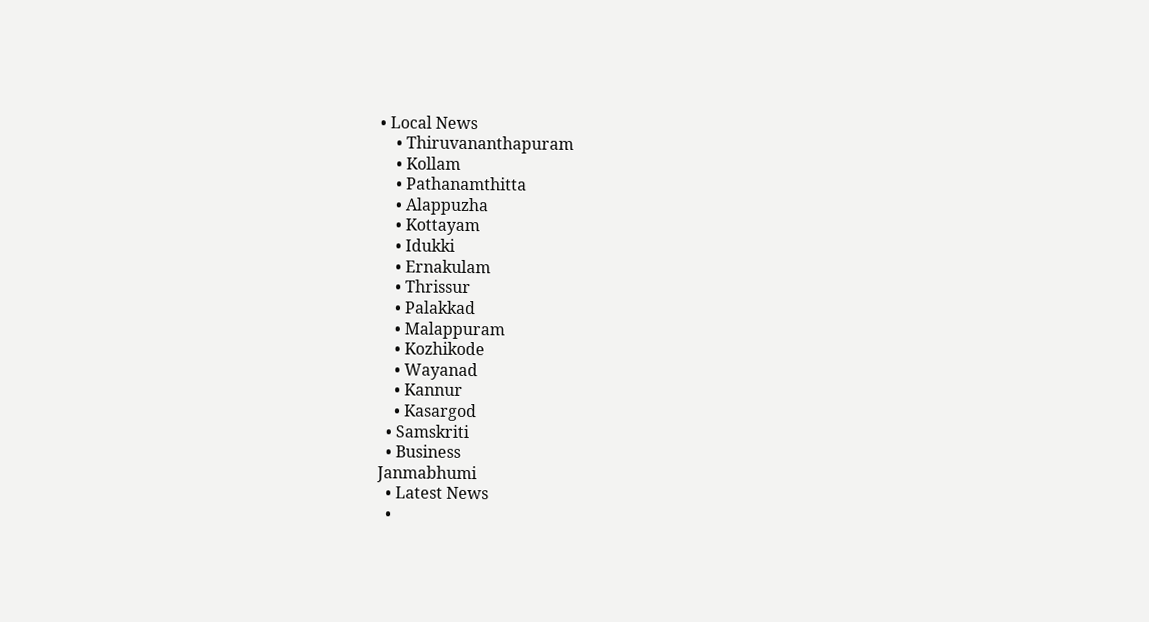• Local News
    • Thiruvananthapuram
    • Kollam
    • Pathanamthitta
    • Alappuzha
    • Kottayam
    • Idukki
    • Ernakulam
    • Thrissur
    • Palakkad
    • Malappuram
    • Kozhikode
    • Wayanad
    • Kannur
    • Kasargod
  • Samskriti
  • Business
Janmabhumi
  • Latest News
  •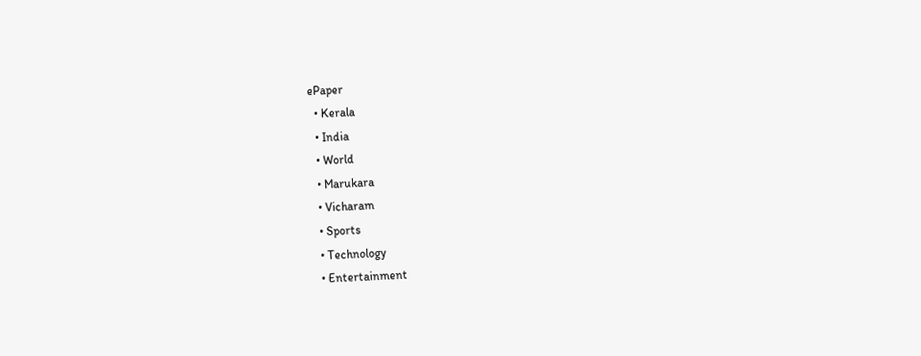ePaper
  • Kerala
  • India
  • World
  • Marukara
  • Vicharam
  • Sports
  • Technology
  • Entertainment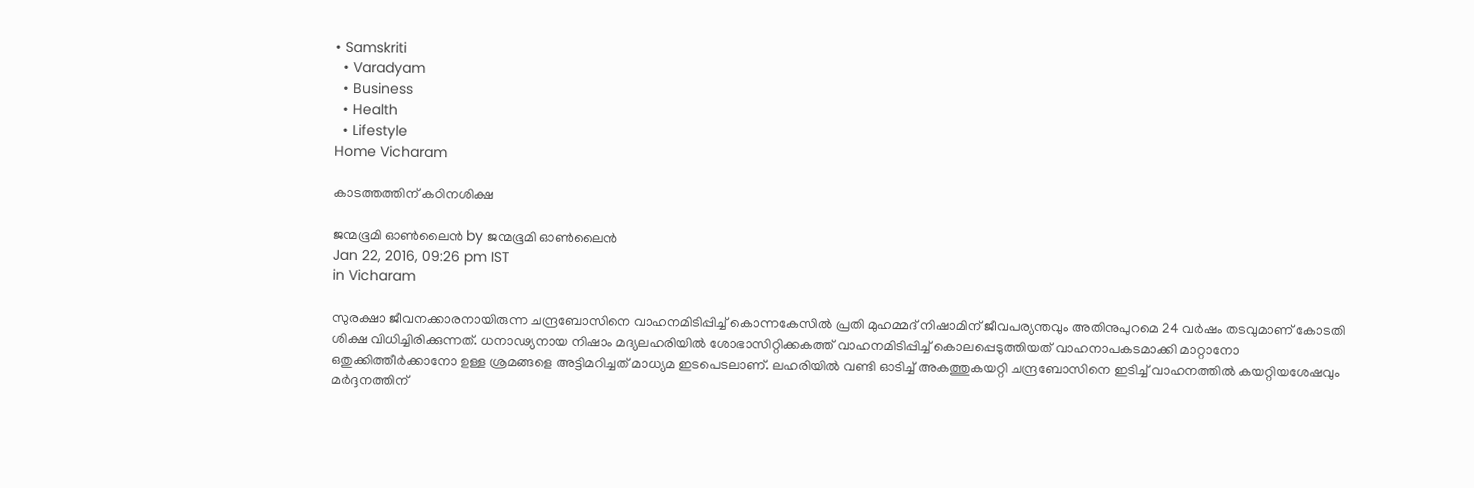• Samskriti
  • Varadyam
  • Business
  • Health
  • Lifestyle
Home Vicharam

കാടത്തത്തിന് കഠിനശിക്ഷ

ജന്മഭൂമി ഓണ്‍ലൈന്‍ by ജന്മഭൂമി ഓണ്‍ലൈന്‍
Jan 22, 2016, 09:26 pm IST
in Vicharam

സുരക്ഷാ ജീവനക്കാരനായിരുന്ന ചന്ദ്രബോസിനെ വാഹനമിടിപ്പിച്ച് കൊന്നകേസില്‍ പ്രതി മുഹമ്മദ് നിഷാമിന് ജീവപര്യന്തവും അതിനുപുറമെ 24 വര്‍ഷം തടവുമാണ് കോടതി ശിക്ഷ വിധിച്ചിരിക്കുന്നത്. ധനാഢ്യനായ നിഷാം മദ്യലഹരിയില്‍ ശോഭാസിറ്റിക്കകത്ത് വാഹനമിടിപ്പിച്ച് കൊലപ്പെടുത്തിയത് വാഹനാപകടമാക്കി മാറ്റാനോ ഒതുക്കിത്തീര്‍ക്കാനോ ഉള്ള ശ്രമങ്ങളെ അട്ടിമറിച്ചത് മാധ്യമ ഇടപെടലാണ്. ലഹരിയില്‍ വണ്ടി ഓടിച്ച് അകത്തുകയറ്റി ചന്ദ്രബോസിനെ ഇടിച്ച് വാഹനത്തില്‍ കയറ്റിയശേഷവും മര്‍ദ്ദനത്തിന്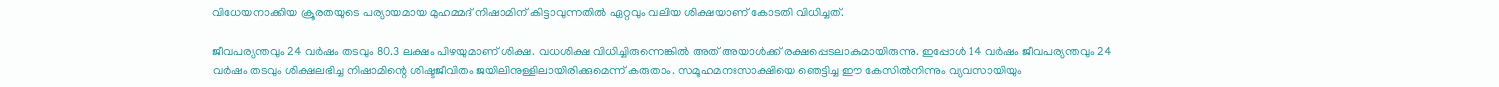വിധേയനാക്കിയ ക്രൂരതയുടെ പര്യായമായ മുഹമ്മദ് നിഷാമിന് കിട്ടാവുന്നതില്‍ ഏറ്റവും വലിയ ശിക്ഷയാണ് കോടതി വിധിച്ചത്.

ജീവപര്യന്തവും 24 വര്‍ഷം തടവും 80.3 ലക്ഷം പിഴയുമാണ് ശിക്ഷ. വധശിക്ഷ വിധിച്ചിരുന്നെങ്കില്‍ അത് അയാള്‍ക്ക് രക്ഷപ്പെടലാകുമായിരുന്നു. ഇപ്പോള്‍ 14 വര്‍ഷം ജീവപര്യന്തവും 24 വര്‍ഷം തടവും ശിക്ഷലഭിച്ച നിഷാമിന്റെ ശിഷ്ടജീവിതം ജയിലിനുള്ളിലായിരിക്കുമെന്ന് കരുതാം. സമൂഹമനഃസാക്ഷിയെ ഞെട്ടിച്ച ഈ കേസില്‍നിന്നും വ്യവസായിയും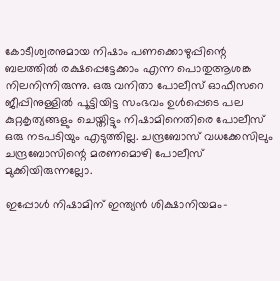കോടീശ്വരനുമായ നിഷാം പണക്കൊഴുപ്പിന്റെ ബലത്തില്‍ രക്ഷപ്പെട്ടേക്കാം എന്ന പൊതുആശങ്ക നിലനിന്നിരുന്നു. ഒരു വനിതാ പോലീസ് ഓഫീസറെ ജീപ്പിനുള്ളില്‍ പൂട്ടിയിട്ട സംഭവം ഉള്‍പ്പെടെ പല കുറ്റകൃത്യങ്ങളും ചെയ്തിട്ടും നിഷാമിനെതിരെ പോലീസ് ഒരു നടപടിയും എടുത്തില്ല. ചന്ദ്രബോസ് വധക്കേസിലും ചന്ദ്രബോസിന്റെ മരണമൊഴി പോലീസ് മുക്കിയിരുന്നല്ലോ.

ഇപ്പോള്‍ നിഷാമിന് ഇന്ത്യന്‍ ശിക്ഷാനിയമം-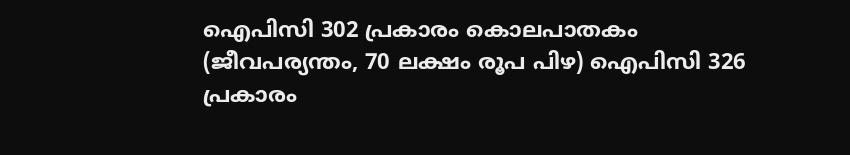ഐപിസി 302 പ്രകാരം കൊലപാതകം (ജീവപര്യന്തം, 70 ലക്ഷം രൂപ പിഴ) ഐപിസി 326 പ്രകാരം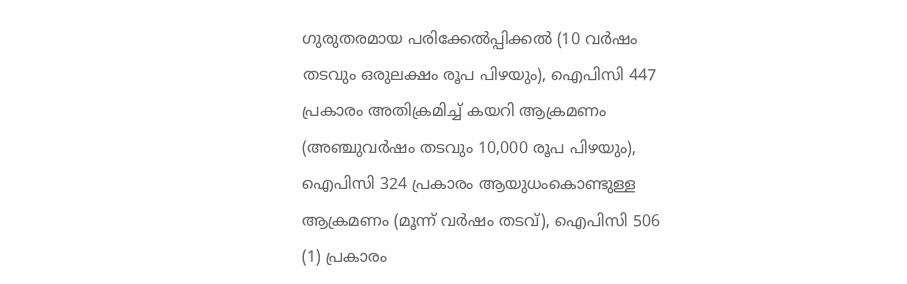ഗുരുതരമായ പരിക്കേല്‍പ്പിക്കല്‍ (10 വര്‍ഷം തടവും ഒരുലക്ഷം രൂപ പിഴയും), ഐപിസി 447 പ്രകാരം അതിക്രമിച്ച് കയറി ആക്രമണം (അഞ്ചുവര്‍ഷം തടവും 10,000 രൂപ പിഴയും), ഐപിസി 324 പ്രകാരം ആയുധംകൊണ്ടുള്ള ആക്രമണം (മൂന്ന് വര്‍ഷം തടവ്), ഐപിസി 506 (1) പ്രകാരം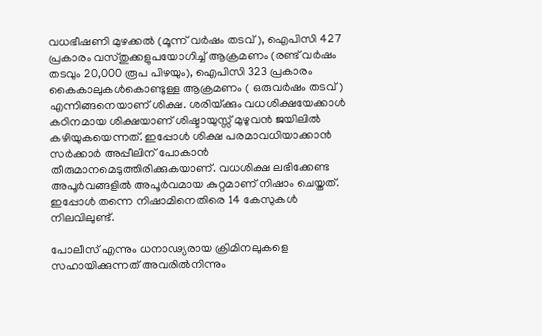വധഭീഷണി മുഴക്കല്‍ (മൂന്ന് വര്‍ഷം തടവ്), ഐപിസി 427 പ്രകാരം വസ്തുക്കളുപയോഗിച്ച് ആക്രമണം (രണ്ട് വര്‍ഷം തടവും 20,000 രൂപ പിഴയും), ഐപിസി 323 പ്രകാരം കൈകാലുകള്‍കൊണ്ടുള്ള ആക്രമണം ( ഒരുവര്‍ഷം തടവ്) എന്നിങ്ങനെയാണ് ശിക്ഷ. ശരിയ്‌ക്കും വധശിക്ഷയേക്കാള്‍ കഠിനമായ ശിക്ഷയാണ് ശിഷ്ടായുസ്സ് മുഴുവന്‍ ജയിലില്‍ കഴിയുകയെന്നത്. ഇപ്പോള്‍ ശിക്ഷ പരമാവധിയാക്കാന്‍ സര്‍ക്കാര്‍ അപ്പീലിന് പോകാന്‍ തീരുമാനമെടുത്തിരിക്കുകയാണ്. വധശിക്ഷ ലഭിക്കേണ്ട അപൂര്‍വങ്ങളില്‍ അപൂര്‍വമായ കുറ്റമാണ് നിഷാം ചെയ്തത്. ഇപ്പോള്‍ തന്നെ നിഷാമിനെതിരെ 14 കേസുകള്‍ നിലവിലുണ്ട്.

പോലീസ് എന്നും ധനാഢ്യരായ ക്രിമിനലുകളെ സഹായിക്കുന്നത് അവരില്‍നിന്നും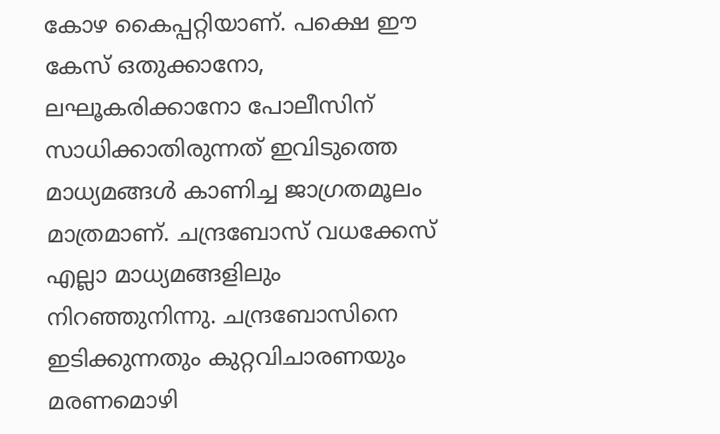കോഴ കൈപ്പറ്റിയാണ്. പക്ഷെ ഈ കേസ് ഒതുക്കാനോ, ലഘൂകരിക്കാനോ പോലീസിന് സാധിക്കാതിരുന്നത് ഇവിടുത്തെ മാധ്യമങ്ങള്‍ കാണിച്ച ജാഗ്രതമൂലം മാത്രമാണ്. ചന്ദ്രബോസ് വധക്കേസ് എല്ലാ മാധ്യമങ്ങളിലും നിറഞ്ഞുനിന്നു. ചന്ദ്രബോസിനെ ഇടിക്കുന്നതും കുറ്റവിചാരണയും മരണമൊഴി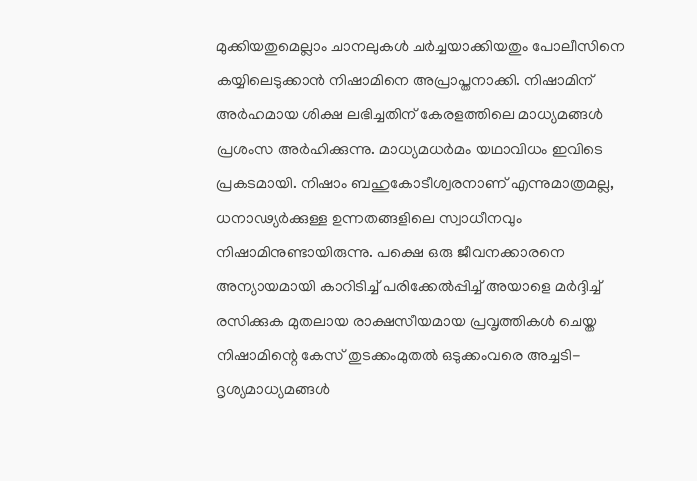മുക്കിയതുമെല്ലാം ചാനലുകള്‍ ചര്‍ച്ചയാക്കിയതും പോലീസിനെ കയ്യിലെടുക്കാന്‍ നിഷാമിനെ അപ്രാപ്തനാക്കി. നിഷാമിന് അര്‍ഹമായ ശിക്ഷ ലഭിച്ചതിന് കേരളത്തിലെ മാധ്യമങ്ങള്‍ പ്രശംസ അര്‍ഹിക്കുന്നു. മാധ്യമധര്‍മം യഥാവിധം ഇവിടെ പ്രകടമായി. നിഷാം ബഹുകോടീശ്വരനാണ് എന്നുമാത്രമല്ല, ധനാഢ്യര്‍ക്കുള്ള ഉന്നതങ്ങളിലെ സ്വാധീനവും നിഷാമിനുണ്ടായിരുന്നു. പക്ഷെ ഒരു ജീവനക്കാരനെ അന്യായമായി കാറിടിച്ച് പരിക്കേല്‍പ്പിച്ച് അയാളെ മര്‍ദ്ദിച്ച് രസിക്കുക മുതലായ രാക്ഷസീയമായ പ്രവൃത്തികള്‍ ചെയ്ത നിഷാമിന്റെ കേസ് തുടക്കംമുതല്‍ ഒടുക്കംവരെ അച്ചടി-ദൃശ്യമാധ്യമങ്ങള്‍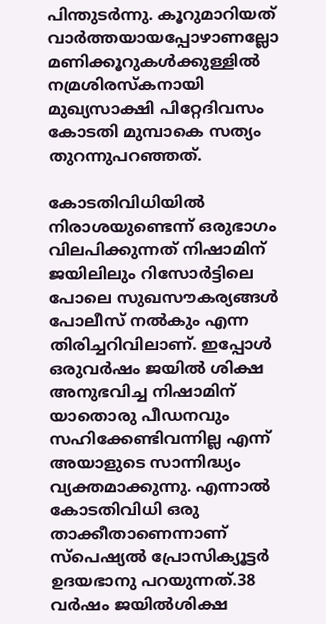പിന്തുടര്‍ന്നു. കൂറുമാറിയത് വാര്‍ത്തയായപ്പോഴാണല്ലോ മണിക്കൂറുകള്‍ക്കുള്ളില്‍ നമ്രശിരസ്‌കനായി മുഖ്യസാക്ഷി പിറ്റേദിവസം കോടതി മുമ്പാകെ സത്യം തുറന്നുപറഞ്ഞത്.

കോടതിവിധിയില്‍ നിരാശയുണ്ടെന്ന് ഒരുഭാഗം വിലപിക്കുന്നത് നിഷാമിന് ജയിലിലും റിസോര്‍ട്ടിലെ പോലെ സുഖസൗകര്യങ്ങള്‍ പോലീസ് നല്‍കും എന്ന തിരിച്ചറിവിലാണ്. ഇപ്പോള്‍ ഒരുവര്‍ഷം ജയില്‍ ശിക്ഷ അനുഭവിച്ച നിഷാമിന് യാതൊരു പീഡനവും സഹിക്കേണ്ടിവന്നില്ല എന്ന് അയാളുടെ സാന്നിദ്ധ്യം വ്യക്തമാക്കുന്നു. എന്നാല്‍ കോടതിവിധി ഒരു താക്കീതാണെന്നാണ് സ്‌പെഷ്യല്‍ പ്രോസിക്യൂട്ടര്‍ ഉദയഭാനു പറയുന്നത്.38 വര്‍ഷം ജയില്‍ശിക്ഷ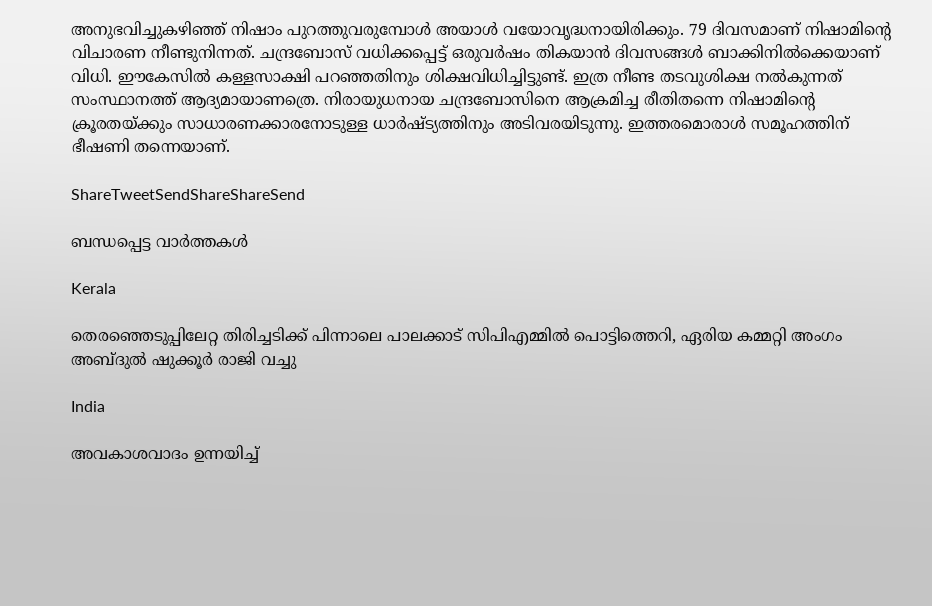അനുഭവിച്ചുകഴിഞ്ഞ് നിഷാം പുറത്തുവരുമ്പോള്‍ അയാള്‍ വയോവൃദ്ധനായിരിക്കും. 79 ദിവസമാണ് നിഷാമിന്റെ വിചാരണ നീണ്ടുനിന്നത്. ചന്ദ്രബോസ് വധിക്കപ്പെട്ട് ഒരുവര്‍ഷം തികയാന്‍ ദിവസങ്ങള്‍ ബാക്കിനില്‍ക്കെയാണ് വിധി. ഈകേസില്‍ കള്ളസാക്ഷി പറഞ്ഞതിനും ശിക്ഷവിധിച്ചിട്ടുണ്ട്. ഇത്ര നീണ്ട തടവുശിക്ഷ നല്‍കുന്നത് സംസ്ഥാനത്ത് ആദ്യമായാണത്രെ. നിരായുധനായ ചന്ദ്രബോസിനെ ആക്രമിച്ച രീതിതന്നെ നിഷാമിന്റെ ക്രൂരതയ്‌ക്കും സാധാരണക്കാരനോടുള്ള ധാര്‍ഷ്ട്യത്തിനും അടിവരയിടുന്നു. ഇത്തരമൊരാള്‍ സമൂഹത്തിന് ഭീഷണി തന്നെയാണ്.

ShareTweetSendShareShareSend

ബന്ധപ്പെട്ട വാര്‍ത്തകള്‍

Kerala

തെരഞ്ഞെടുപ്പിലേറ്റ തിരിച്ചടിക്ക് പിന്നാലെ പാലക്കാട് സിപിഎമ്മില്‍ പൊട്ടിത്തെറി, ഏരിയ കമ്മറ്റി അംഗം അബ്ദുല്‍ ഷുക്കൂര്‍ രാജി വച്ചു

India

അവകാശവാദം ഉന്നയിച്ച്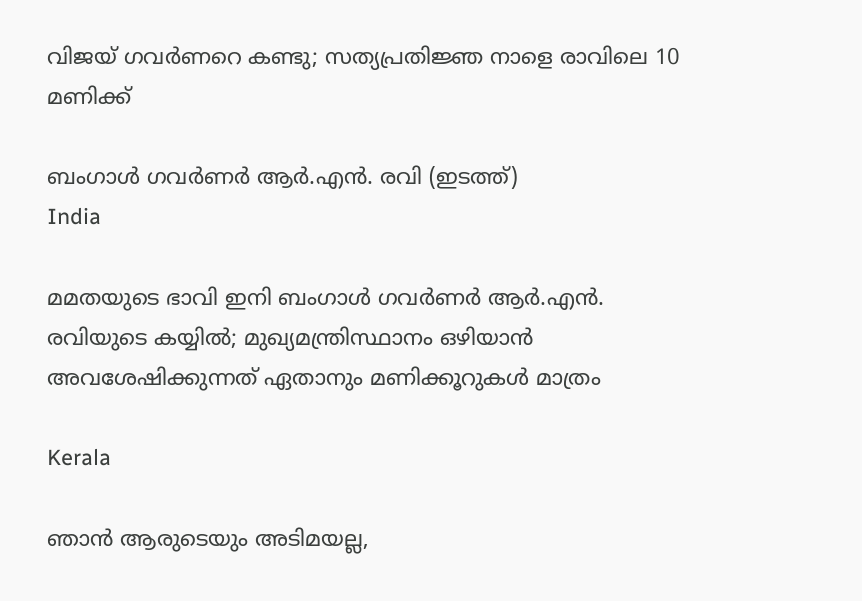വിജയ് ഗവർണറെ കണ്ടു; സത്യപ്രതിജ്ഞ നാളെ രാവിലെ 10 മണിക്ക്

ബംഗാള്‍ ഗവര്‍ണര്‍ ആര്‍.എന്‍. രവി (ഇടത്ത്)
India

മമതയുടെ ഭാവി ഇനി ബംഗാള്‍ ഗവര്‍ണര്‍ ആര്‍.എന്‍. രവിയുടെ കയ്യില്‍; മുഖ്യമന്ത്രിസ്ഥാനം ഒഴിയാന്‍ അവശേഷിക്കുന്നത് ഏതാനും മണിക്കൂറുകള്‍ മാത്രം

Kerala

ഞാൻ ആരുടെയും അടിമയല്ല,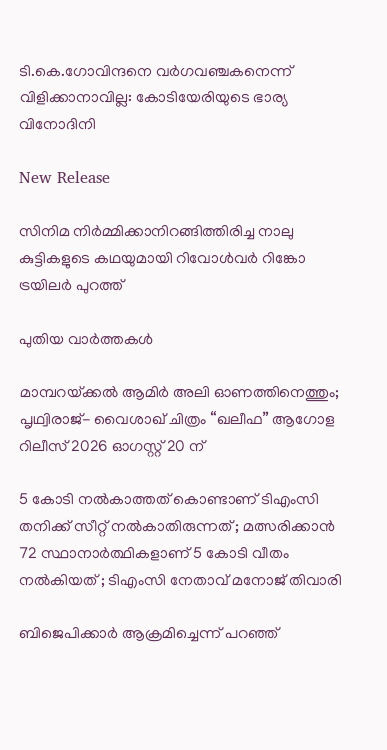ടി.കെ.ഗോവിന്ദനെ വർഗവഞ്ചകനെന്ന് വിളിക്കാനാവില്ല: കോടിയേരിയുടെ ഭാര്യ വിനോദിനി

New Release

സിനിമ നിർമ്മിക്കാനിറങ്ങിത്തിരിച്ച നാലു കുട്ടികളുടെ കഥയുമായി റിവോൾവർ റിങ്കോ ട്രയിലർ പുറത്ത്

പുതിയ വാര്‍ത്തകള്‍

മാമ്പറയ്‌ക്കൽ ആമിർ അലി ഓണത്തിനെത്തും; പൃഥ്വിരാജ്- വൈശാഖ് ചിത്രം “ഖലീഫ” ആഗോള റിലീസ് 2026 ഓഗസ്റ്റ് 20 ന്

5 കോടി നൽകാത്തത് കൊണ്ടാണ് ടിഎംസി തനിക്ക് സീറ്റ് നൽകാതിരുന്നത് ; മത്സരിക്കാൻ 72 സ്ഥാനാർത്ഥികളാണ് 5 കോടി വീതം നൽകിയത് ; ടിഎംസി നേതാവ് മനോജ് തിവാരി

ബിജെപിക്കാർ ആക്രമിച്ചെന്ന് പറഞ്ഞ്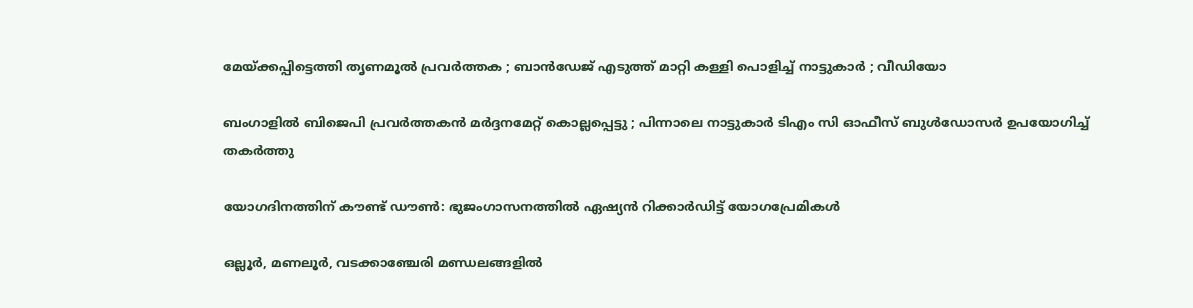മേയ്‌ക്കപ്പിട്ടെത്തി തൃണമൂൽ പ്രവർത്തക ; ബാൻഡേജ് എടുത്ത് മാറ്റി കള്ളി പൊളിച്ച് നാട്ടുകാർ ; വീഡിയോ

ബംഗാളിൽ ബിജെപി പ്രവർത്തകൻ മർദ്ദനമേറ്റ് കൊല്ലപ്പെട്ടു ; പിന്നാലെ നാട്ടുകാർ ടിഎം സി ഓഫീസ് ബുൾഡോസർ ഉപയോഗിച്ച് തകർത്തു

യോഗദിനത്തിന് കൗണ്ട് ഡൗണ്‍: ഭുജംഗാസനത്തിൽ ഏഷ്യന്‍ റിക്കാര്‍ഡിട്ട് യോഗപ്രേമികള്‍

ഒല്ലൂര്‍, മണലൂര്‍, വടക്കാഞ്ചേരി മണ്ഡലങ്ങളില്‍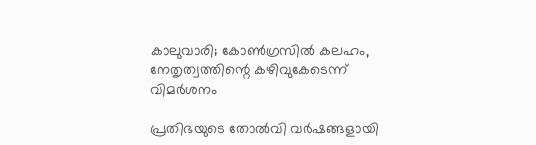കാലുവാരി; കോണ്‍ഗ്രസില്‍ കലഹം, നേതൃത്വത്തിന്റെ കഴിവുകേടെന്ന് വിമർശനം

പ്രതിഭയുടെ തോൽവി വർഷങ്ങളായി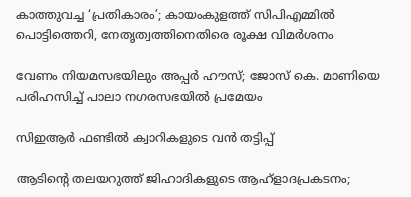കാത്തുവച്ച ‘പ്രതികാരം’; കായംകുളത്ത് സിപിഎമ്മിൽ പൊട്ടിത്തെറി, നേതൃത്വത്തിനെതിരെ രൂക്ഷ വിമർശനം

വേണം നിയമസഭയിലും അപ്പർ ഹൗസ്; ജോസ് കെ. മാണിയെ പരിഹസിച്ച് പാലാ നഗരസഭയില്‍ പ്രമേയം

സിഇആര്‍ ഫണ്ടില്‍ ക്വാറികളുടെ വന്‍ തട്ടിപ്പ്

ആടിന്റെ തലയറുത്ത് ജിഹാദികളുടെ ആഹ്ളാദപ്രകടനം;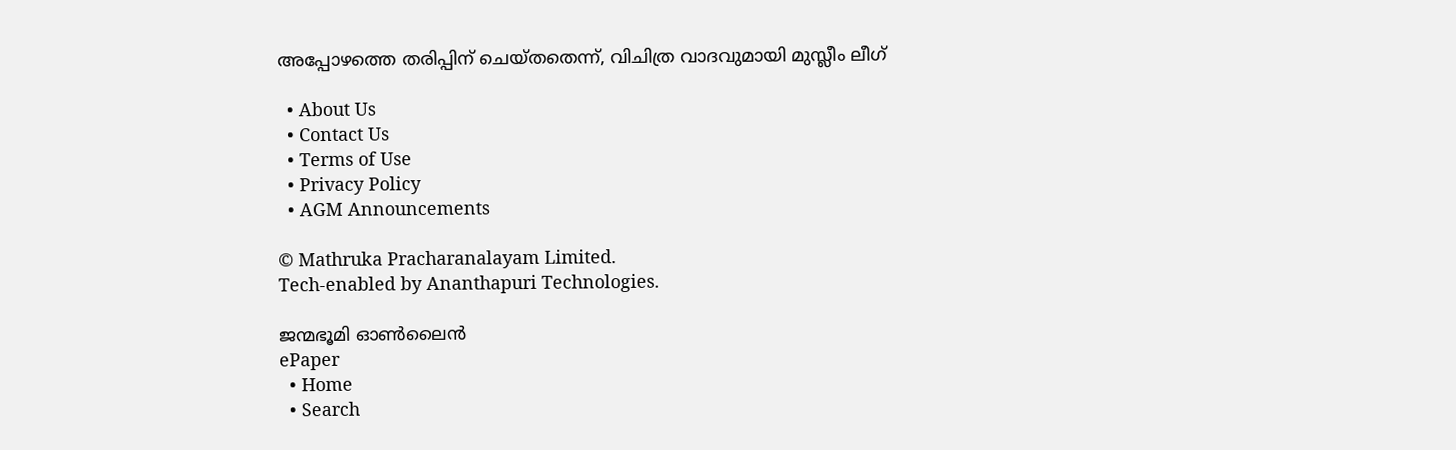അപ്പോഴത്തെ തരിപ്പിന് ചെയ്തതെന്ന്, വിചിത്ര വാദവുമായി മുസ്ലീം ലീഗ്

  • About Us
  • Contact Us
  • Terms of Use
  • Privacy Policy
  • AGM Announcements

© Mathruka Pracharanalayam Limited.
Tech-enabled by Ananthapuri Technologies.

ജന്മഭൂമി ഓണ്‍ലൈന്‍
ePaper
  • Home
  • Search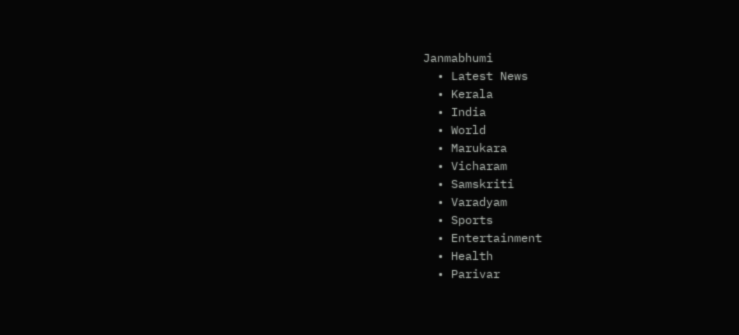Janmabhumi
  • Latest News
  • Kerala
  • India
  • World
  • Marukara
  • Vicharam
  • Samskriti
  • Varadyam
  • Sports
  • Entertainment
  • Health
  • Parivar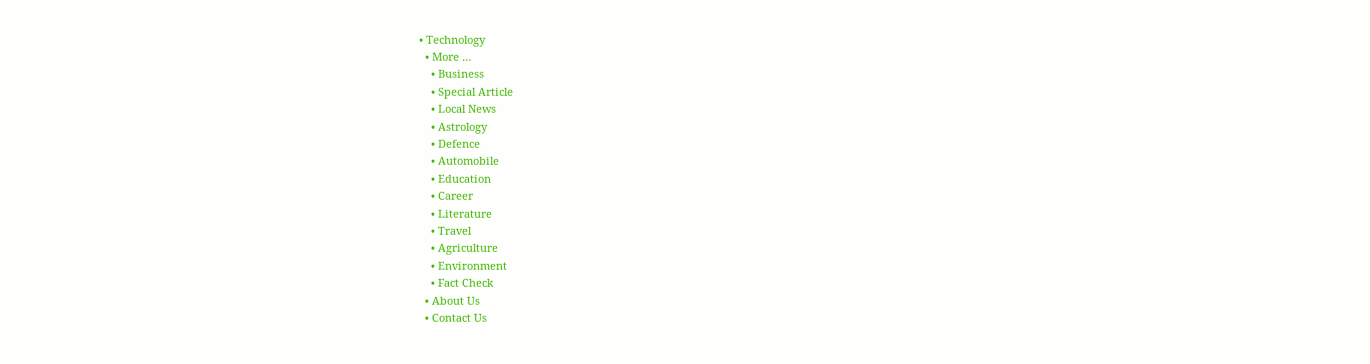• Technology
  • More …
    • Business
    • Special Article
    • Local News
    • Astrology
    • Defence
    • Automobile
    • Education
    • Career
    • Literature
    • Travel
    • Agriculture
    • Environment
    • Fact Check
  • About Us
  • Contact Us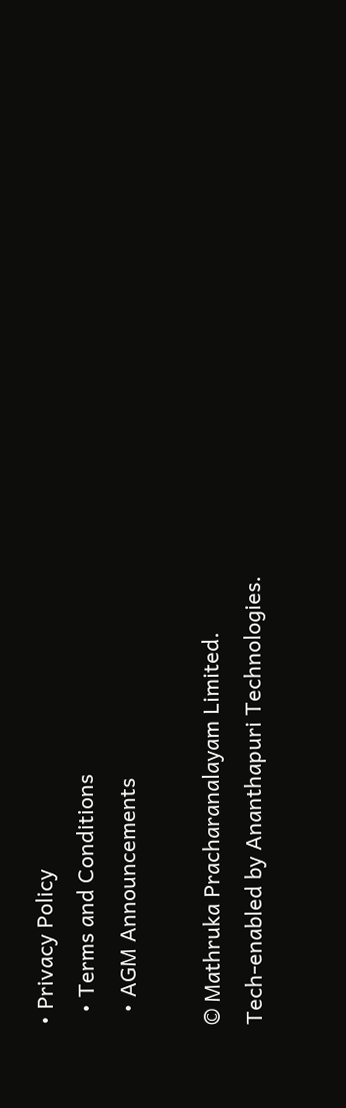• Privacy Policy
  • Terms and Conditions
  • AGM Announcements

© Mathruka Pracharanalayam Limited.
Tech-enabled by Ananthapuri Technologies.